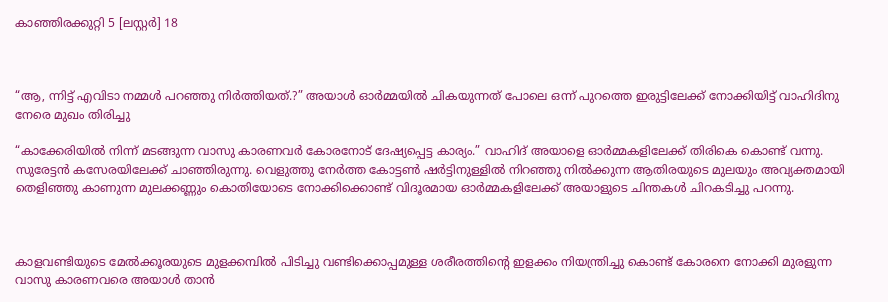കാഞ്ഞിരക്കുറ്റി 5 [ലസ്റ്റർ] 18



“ആ, ന്നിട്ട് എവിടാ നമ്മൾ പറഞ്ഞു നിർത്തിയത്.?” അയാൾ ഓർമ്മയിൽ ചികയുന്നത് പോലെ ഒന്ന് പുറത്തെ ഇരുട്ടിലേക്ക് നോക്കിയിട്ട് വാഹിദിനു നേരെ മുഖം തിരിച്ചു

“കാക്കേരിയിൽ നിന്ന് മടങ്ങുന്ന വാസു കാരണവർ കോരനോട് ദേഷ്യപ്പെട്ട കാര്യം.” വാഹിദ് അയാളെ ഓർമ്മകളിലേക്ക് തിരികെ കൊണ്ട് വന്നു. സുരേട്ടൻ കസേരയിലേക്ക് ചാഞ്ഞിരുന്നു. വെളുത്തു നേർത്ത കോട്ടൺ ഷർട്ടിനുള്ളിൽ നിറഞ്ഞു നിൽക്കുന്ന ആതിരയുടെ മുലയും അവ്യക്തമായി തെളിഞ്ഞു കാണുന്ന മുലക്കണ്ണും കൊതിയോടെ നോക്കിക്കൊണ്ട് വിദൂരമായ ഓർമ്മകളിലേക്ക് അയാളുടെ ചിന്തകൾ ചിറകടിച്ചു പറന്നു.



കാളവണ്ടിയുടെ മേൽക്കൂരയുടെ മുളക്കമ്പിൽ പിടിച്ചു വണ്ടിക്കൊപ്പമുള്ള ശരീരത്തിന്റെ ഇളക്കം നിയന്ത്രിച്ചു കൊണ്ട് കോരനെ നോക്കി മുരളുന്ന വാസു കാരണവരെ അയാൾ താൻ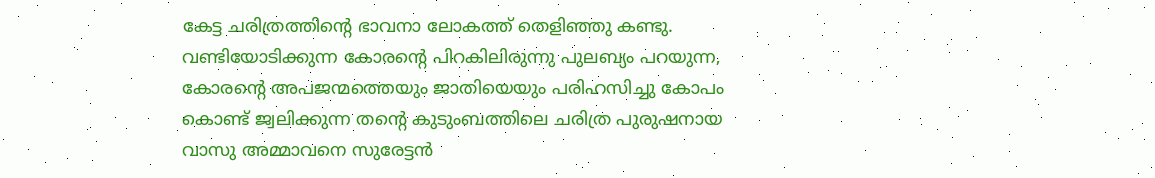കേട്ട ചരിത്രത്തിന്റെ ഭാവനാ ലോകത്ത് തെളിഞ്ഞു കണ്ടു. വണ്ടിയോടിക്കുന്ന കോരന്റെ പിറകിലിരുന്നു പുലബ്യം പറയുന്ന, കോരന്റെ അപജന്മത്തെയും ജാതിയെയും പരിഹസിച്ചു കോപം കൊണ്ട് ജ്വലിക്കുന്ന തന്റെ കുടുംബത്തിലെ ചരിത്ര പുരുഷനായ വാസു അമ്മാവനെ സുരേട്ടൻ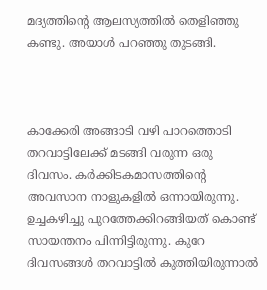മദ്യത്തിന്റെ ആലസ്യത്തിൽ തെളിഞ്ഞു കണ്ടു. അയാൾ പറഞ്ഞു തുടങ്ങി.



കാക്കേരി അങ്ങാടി വഴി പാറത്തൊടി തറവാട്ടിലേക്ക് മടങ്ങി വരുന്ന ഒരു ദിവസം. കർക്കിടകമാസത്തിന്റെ അവസാന നാളുകളിൽ ഒന്നായിരുന്നു. ഉച്ചകഴിച്ചു പുറത്തേക്കിറങ്ങിയത് കൊണ്ട് സായന്തനം പിന്നിട്ടിരുന്നു. കുറേ ദിവസങ്ങൾ തറവാട്ടിൽ കുത്തിയിരുന്നാൽ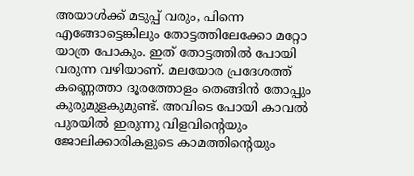അയാൾക്ക് മടുപ്പ് വരും, പിന്നെ എങ്ങോട്ടെങ്കിലും തോട്ടത്തിലേക്കോ മറ്റോ യാത്ര പോകും. ഇത് തോട്ടത്തിൽ പോയി വരുന്ന വഴിയാണ്. മലയോര പ്രദേശത്ത് കണ്ണെത്താ ദൂരത്തോളം തെങ്ങിൻ തോപ്പും കുരുമുളകുമുണ്ട്. അവിടെ പോയി കാവൽ പുരയിൽ ഇരുന്നു വിളവിന്റെയും ജോലിക്കാരികളുടെ കാമത്തിന്റെയും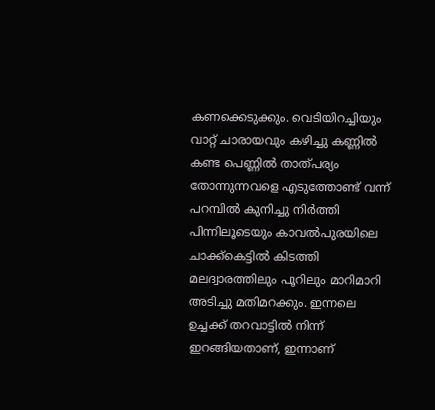കണക്കെടുക്കും. വെടിയിറച്ചിയും വാറ്റ് ചാരായവും കഴിച്ചു കണ്ണിൽ കണ്ട പെണ്ണിൽ താത്പര്യം തോന്നുന്നവളെ എടുത്തോണ്ട് വന്ന് പറമ്പിൽ കുനിച്ചു നിർത്തി പിന്നിലൂടെയും കാവൽപുരയിലെ ചാക്ക്കെട്ടിൽ കിടത്തി മലദ്വാരത്തിലും പൂറിലും മാറിമാറി അടിച്ചു മതിമറക്കും. ഇന്നലെ ഉച്ചക്ക് തറവാട്ടിൽ നിന്ന് ഇറങ്ങിയതാണ്, ഇന്നാണ്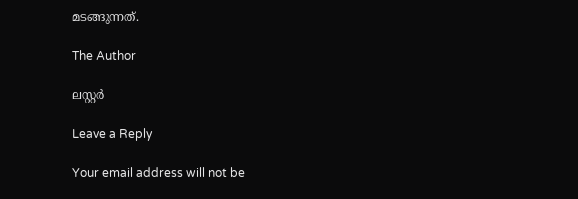മടങ്ങുന്നത്.

The Author

ലസ്റ്റർ

Leave a Reply

Your email address will not be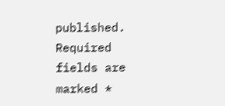published. Required fields are marked *